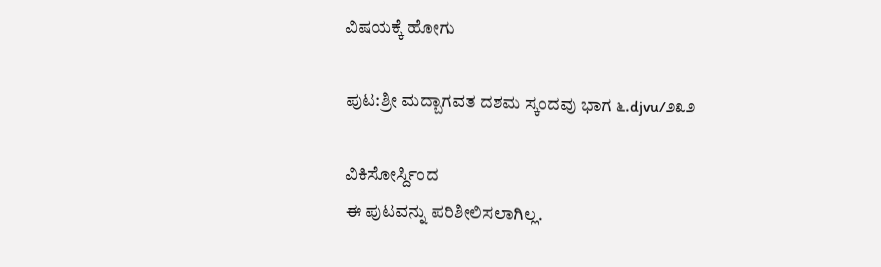ವಿಷಯಕ್ಕೆ ಹೋಗು

ಪುಟ:ಶ್ರೀ ಮದ್ಬಾಗವತ ದಶಮ ಸ್ಕಂದವು ಭಾಗ ೬.djvu/೨೩೨

ವಿಕಿಸೋರ್ಸ್ದಿಂದ
ಈ ಪುಟವನ್ನು ಪರಿಶೀಲಿಸಲಾಗಿಲ್ಲ.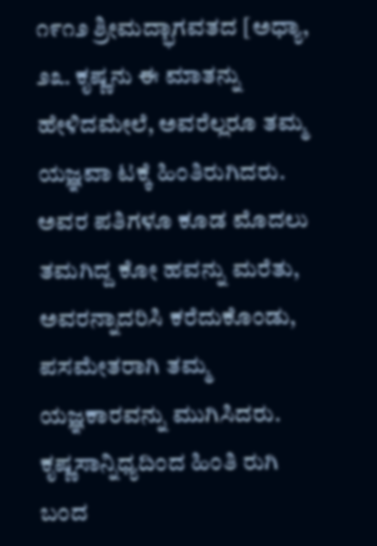೧೯೧೨ ಶ್ರೀಮದ್ಭಾಗವತದ [ಅಧ್ಯಾ, ೨೩. ಕೃಷ್ಣನು ಈ ಮಾತನ್ನು ಹೇಳಿದಮೇಲೆ, ಅವರೆಲ್ಲರೂ ತಮ್ಮ ಯಜ್ಞವಾ ಟಕ್ಕೆ ಹಿಂತಿರುಗಿದರು. ಅವರ ಪತಿಗಳೂ ಕೂಡ ಮೊದಲು ತಮಗಿದ್ದ ಕೋ ಹವನ್ನು ಮರೆತು, ಅವರನ್ನಾದರಿಸಿ ಕರೆದುಕೊಂಡು, ಪಸಮೇತರಾಗಿ ತಮ್ಮ ಯಜ್ಞಕಾರವನ್ನು ಮುಗಿಸಿದರು. ಕೃಷ್ಣಸಾನ್ನಿಧ್ಯದಿಂದ ಹಿಂತಿ ರುಗಿ ಬಂದ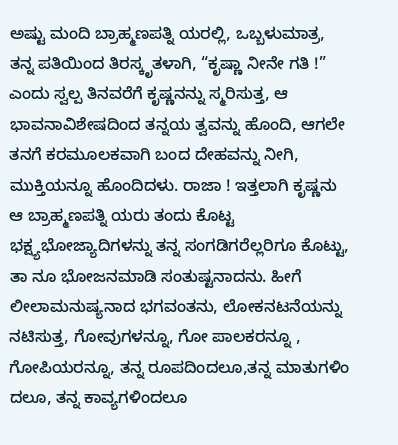ಅಷ್ಟು ಮಂದಿ ಬ್ರಾಹ್ಮಣಪತ್ನಿ ಯರಲ್ಲಿ, ಒಬ್ಬಳುಮಾತ್ರ, ತನ್ನ ಪತಿಯಿಂದ ತಿರಸ್ಕೃತಳಾಗಿ, “ಕೃಷ್ಣಾ ನೀನೇ ಗತಿ !” ಎಂದು ಸ್ವಲ್ಪ ತಿನವರೆಗೆ ಕೃಷ್ಣನನ್ನು ಸ್ಮರಿಸುತ್ತ, ಆ ಭಾವನಾವಿಶೇಷದಿಂದ ತನ್ನಯ ತ್ವವನ್ನು ಹೊಂದಿ, ಆಗಲೇ ತನಗೆ ಕರಮೂಲಕವಾಗಿ ಬಂದ ದೇಹವನ್ನು ನೀಗಿ, ಮುಕ್ತಿಯನ್ನೂ ಹೊಂದಿದಳು. ರಾಜಾ ! ಇತ್ತಲಾಗಿ ಕೃಷ್ಣನು ಆ ಬ್ರಾಹ್ಮಣಪತ್ನಿ ಯರು ತಂದು ಕೊಟ್ಟ ಭಕ್ಷ್ಯಭೋಜ್ಯಾದಿಗಳನ್ನು ತನ್ನ ಸಂಗಡಿಗರೆಲ್ಲರಿಗೂ ಕೊಟ್ಟು, ತಾ ನೂ ಭೋಜನಮಾಡಿ ಸಂತುಷ್ಟನಾದನು. ಹೀಗೆ ಲೀಲಾಮನುಷ್ಯನಾದ ಭಗವಂತನು, ಲೋಕನಟನೆಯನ್ನು ನಟಿಸುತ್ತ, ಗೋವುಗಳನ್ನೂ, ಗೋ ಪಾಲಕರನ್ನೂ , ಗೋಪಿಯರನ್ನೂ, ತನ್ನ ರೂಪದಿಂದಲೂ,ತನ್ನ ಮಾತುಗಳಿಂ ದಲೂ, ತನ್ನ ಕಾವ್ಯಗಳಿಂದಲೂ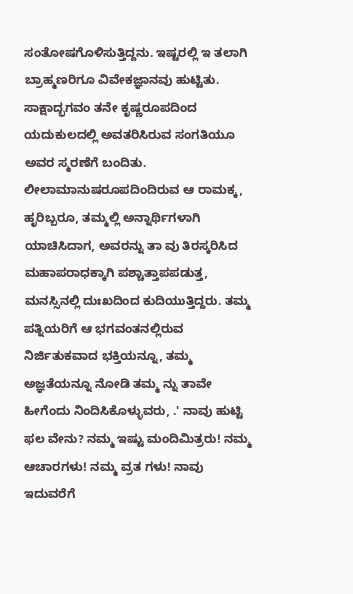ಸಂತೋಷಗೊಳಿಸುತ್ತಿದ್ದನು. ಇಷ್ಟರಲ್ಲಿ ಇ ತಲಾಗಿ ಬ್ರಾಹ್ಮಣರಿಗೂ ವಿವೇಕಜ್ಞಾನವು ಹುಟ್ಟಿತು. ಸಾಕ್ಷಾದ್ಭಗವಂ ತನೇ ಕೃಷ್ಣರೂಪದಿಂದ ಯದುಕುಲದಲ್ಲಿ ಅವತರಿಸಿರುವ ಸಂಗತಿಯೂ ಅವರ ಸ್ಮರಣೆಗೆ ಬಂದಿತು. ಲೀಲಾಮಾನುಷರೂಪದಿಂದಿರುವ ಆ ರಾಮಕ್ಕ, ಹೃರಿಬ್ಬರೂ, ತಮ್ಮಲ್ಲಿ ಅನ್ನಾರ್ಥಿಗಳಾಗಿ ಯಾಚಿಸಿದಾಗ, ಅವರನ್ನು ತಾ ವು ತಿರಸ್ಕರಿಸಿದ ಮಹಾಪರಾಧಕ್ಕಾಗಿ ಪಶ್ಚಾತ್ತಾಪಪಡುತ್ತ, ಮನಸ್ಸಿನಲ್ಲಿ ದುಃಖದಿಂದ ಕುದಿಯುತ್ತಿದ್ದರು. ತಮ್ಮ ಪತ್ನಿಯರಿಗೆ ಆ ಭಗವಂತನಲ್ಲಿರುವ ನಿರ್ಜಿತುಕವಾದ ಭಕ್ತಿಯನ್ನೂ, ತಮ್ಮ ಅಜ್ಞತೆಯನ್ನೂ ನೋಡಿ ತಮ್ಮ ನ್ನು ತಾವೇ ಹೀಗೆಂದು ನಿಂದಿಸಿಕೊಳ್ಳುವರು, .' ನಾವು ಹುಟ್ಟಿ ಫಲ ವೇನು? ನಮ್ಮ ಇಷ್ಟು ಮಂದಿಮಿತ್ರರು! ನಮ್ಮ ಆಚಾರಗಳು! ನಮ್ಮ ವ್ರತ ಗಳು! ನಾವು ಇದುವರೆಗೆ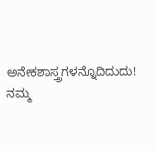ಅನೇಕಶಾಸ್ತ್ರಗಳನ್ನೊದಿದುದು! ನಮ್ಮ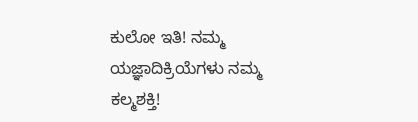ಕುಲೋ ಇತಿ! ನಮ್ಮ ಯಜ್ಞಾದಿಕ್ರಿಯೆಗಳು ನಮ್ಮ ಕಲ್ಮಶಕ್ತಿ!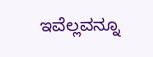ಇವೆಲ್ಲವನ್ನೂ